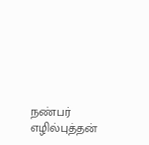நண்பர் எழில்புத்தன்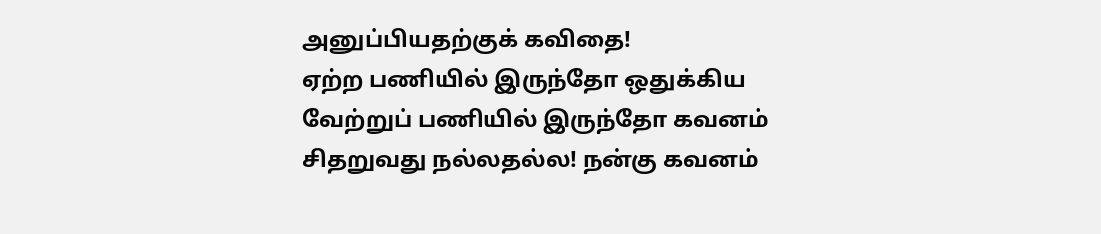அனுப்பியதற்குக் கவிதை!
ஏற்ற பணியில் இருந்தோ ஒதுக்கிய
வேற்றுப் பணியில் இருந்தோ கவனம்
சிதறுவது நல்லதல்ல! நன்கு கவனம்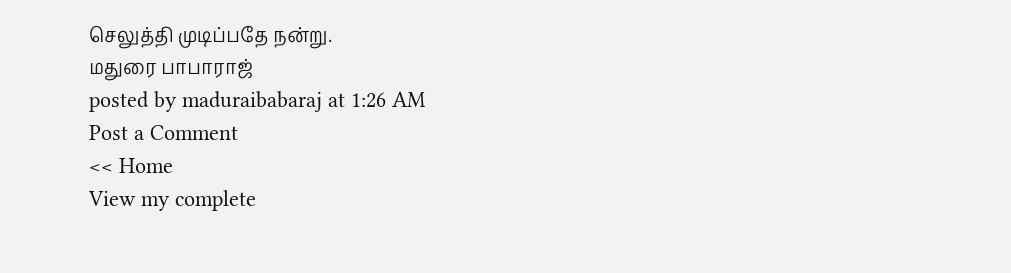செலுத்தி முடிப்பதே நன்று.
மதுரை பாபாராஜ்
posted by maduraibabaraj at 1:26 AM
Post a Comment
<< Home
View my complete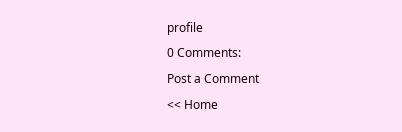profile
0 Comments:
Post a Comment
<< Home